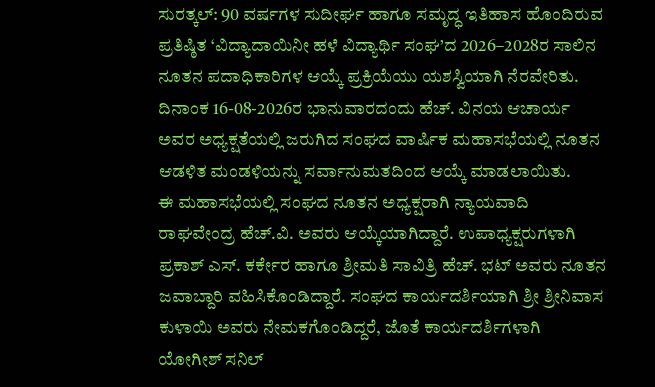ಸುರತ್ಕಲ್: 90 ವರ್ಷಗಳ ಸುದೀರ್ಘ ಹಾಗೂ ಸಮೃದ್ಧ ಇತಿಹಾಸ ಹೊಂದಿರುವ ಪ್ರತಿಷ್ಠಿತ ‘ವಿದ್ಯಾದಾಯಿನೀ ಹಳೆ ವಿದ್ಯಾರ್ಥಿ ಸಂಘ’ದ 2026–2028ರ ಸಾಲಿನ ನೂತನ ಪದಾಧಿಕಾರಿಗಳ ಆಯ್ಕೆ ಪ್ರಕ್ರಿಯೆಯು ಯಶಸ್ವಿಯಾಗಿ ನೆರವೇರಿತು. ದಿನಾಂಕ 16-08-2026ರ ಭಾನುವಾರದಂದು ಹೆಚ್. ವಿನಯ ಆಚಾರ್ಯ ಅವರ ಅಧ್ಯಕ್ಷತೆಯಲ್ಲಿ ಜರುಗಿದ ಸಂಘದ ವಾರ್ಷಿಕ ಮಹಾಸಭೆಯಲ್ಲಿ ನೂತನ ಆಡಳಿತ ಮಂಡಳಿಯನ್ನು ಸರ್ವಾನುಮತದಿಂದ ಆಯ್ಕೆ ಮಾಡಲಾಯಿತು.
ಈ ಮಹಾಸಭೆಯಲ್ಲಿ ಸಂಘದ ನೂತನ ಅಧ್ಯಕ್ಷರಾಗಿ ನ್ಯಾಯವಾದಿ ರಾಘವೇಂದ್ರ ಹೆಚ್.ವಿ. ಅವರು ಆಯ್ಕೆಯಾಗಿದ್ದಾರೆ. ಉಪಾಧ್ಯಕ್ಷರುಗಳಾಗಿ ಪ್ರಕಾಶ್ ಎಸ್. ಕರ್ಕೇರ ಹಾಗೂ ಶ್ರೀಮತಿ ಸಾವಿತ್ರಿ ಹೆಚ್. ಭಟ್ ಅವರು ನೂತನ ಜವಾಬ್ದಾರಿ ವಹಿಸಿಕೊಂಡಿದ್ದಾರೆ. ಸಂಘದ ಕಾರ್ಯದರ್ಶಿಯಾಗಿ ಶ್ರೀ ಶ್ರೀನಿವಾಸ ಕುಳಾಯಿ ಅವರು ನೇಮಕಗೊಂಡಿದ್ದರೆ, ಜೊತೆ ಕಾರ್ಯದರ್ಶಿಗಳಾಗಿ ಯೋಗೀಶ್ ಸನಿಲ್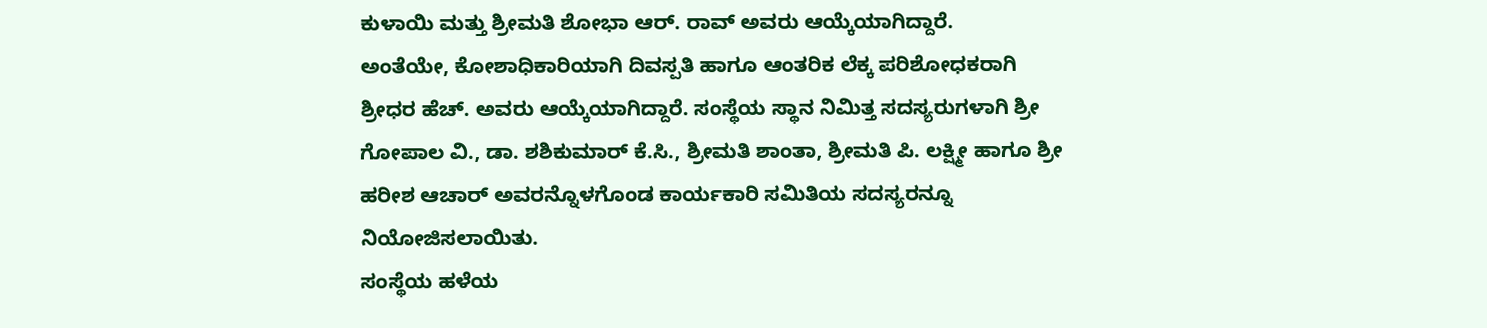ಕುಳಾಯಿ ಮತ್ತು ಶ್ರೀಮತಿ ಶೋಭಾ ಆರ್. ರಾವ್ ಅವರು ಆಯ್ಕೆಯಾಗಿದ್ದಾರೆ.
ಅಂತೆಯೇ, ಕೋಶಾಧಿಕಾರಿಯಾಗಿ ದಿವಸ್ಪತಿ ಹಾಗೂ ಆಂತರಿಕ ಲೆಕ್ಕ ಪರಿಶೋಧಕರಾಗಿ ಶ್ರೀಧರ ಹೆಚ್. ಅವರು ಆಯ್ಕೆಯಾಗಿದ್ದಾರೆ. ಸಂಸ್ಥೆಯ ಸ್ಥಾನ ನಿಮಿತ್ತ ಸದಸ್ಯರುಗಳಾಗಿ ಶ್ರೀ ಗೋಪಾಲ ವಿ., ಡಾ. ಶಶಿಕುಮಾರ್ ಕೆ.ಸಿ., ಶ್ರೀಮತಿ ಶಾಂತಾ, ಶ್ರೀಮತಿ ಪಿ. ಲಕ್ಷ್ಮೀ ಹಾಗೂ ಶ್ರೀ ಹರೀಶ ಆಚಾರ್ ಅವರನ್ನೊಳಗೊಂಡ ಕಾರ್ಯಕಾರಿ ಸಮಿತಿಯ ಸದಸ್ಯರನ್ನೂ ನಿಯೋಜಿಸಲಾಯಿತು.
ಸಂಸ್ಥೆಯ ಹಳೆಯ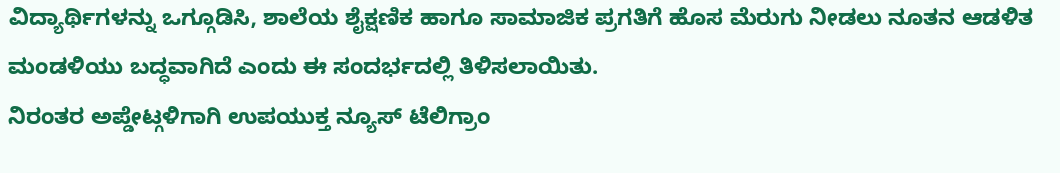ವಿದ್ಯಾರ್ಥಿಗಳನ್ನು ಒಗ್ಗೂಡಿಸಿ, ಶಾಲೆಯ ಶೈಕ್ಷಣಿಕ ಹಾಗೂ ಸಾಮಾಜಿಕ ಪ್ರಗತಿಗೆ ಹೊಸ ಮೆರುಗು ನೀಡಲು ನೂತನ ಆಡಳಿತ ಮಂಡಳಿಯು ಬದ್ಧವಾಗಿದೆ ಎಂದು ಈ ಸಂದರ್ಭದಲ್ಲಿ ತಿಳಿಸಲಾಯಿತು.
ನಿರಂತರ ಅಪ್ಡೇಟ್ಗಳಿಗಾಗಿ ಉಪಯುಕ್ತ ನ್ಯೂಸ್ ಟೆಲಿಗ್ರಾಂ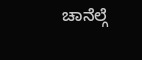ಚಾನೆಲ್ಗೆ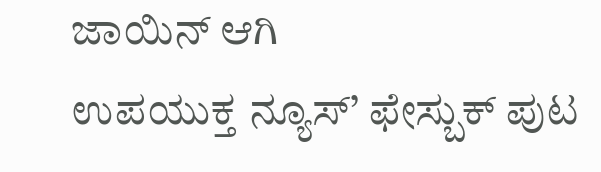ಜಾಯಿನ್ ಆಗಿ
ಉಪಯುಕ್ತ ನ್ಯೂಸ್’ ಫೇಸ್ಬುಕ್ ಪುಟ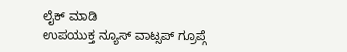ಲೈಕ್ ಮಾಡಿ
ಉಪಯುಕ್ತ ನ್ಯೂಸ್ ವಾಟ್ಸಪ್ ಗ್ರೂಪ್ಗೆ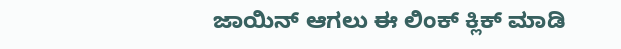ಜಾಯಿನ್ ಆಗಲು ಈ ಲಿಂಕ್ ಕ್ಲಿಕ್ ಮಾಡಿ